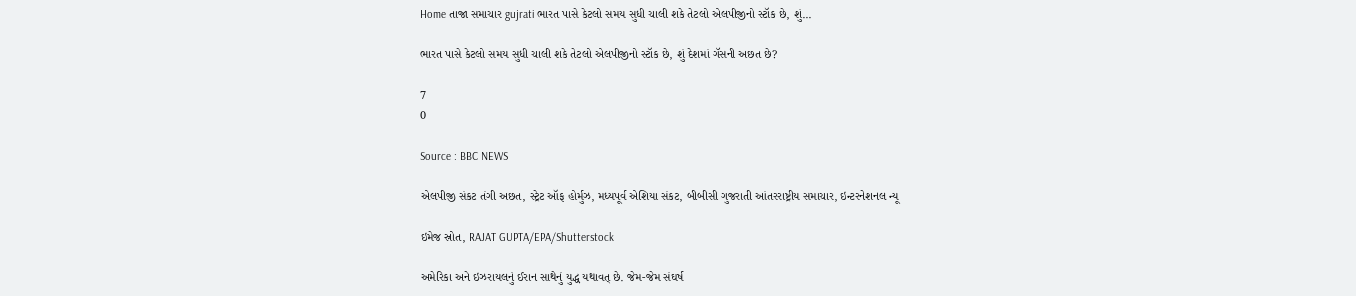Home તાજા સમાચાર gujrati ભારત પાસે કેટલો સમય સુધી ચાલી શકે તેટલો એલપીજીનો સ્ટૉક છે, શું...

ભારત પાસે કેટલો સમય સુધી ચાલી શકે તેટલો એલપીજીનો સ્ટૉક છે, શું દેશમાં ગૅસની અછત છે?

7
0

Source : BBC NEWS

એલપીજી સંકટ તંગી અછત, સ્ટ્રેટ ઑફ હોર્મુઝ, મધ્યપૂર્વ એશિયા સંકટ, બીબીસી ગુજરાતી આંતરરાષ્ટ્રીય સમાચાર, ઇન્ટરનેશનલ ન્યૂ

ઇમેજ સ્રોત, RAJAT GUPTA/EPA/Shutterstock

અમેરિકા અને ઇઝરાયલનું ઈરાન સાથેનું યુદ્ધ યથાવત્ છે. જેમ-જેમ સંઘર્ષ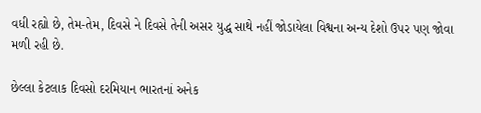વધી રહ્યો છે, તેમ-તેમ, દિવસે ને દિવસે તેની અસર યુદ્ધ સાથે નહીં જોડાયેલા વિશ્વના અન્ય દેશો ઉપર પણ જોવા મળી રહી છે.

છેલ્લા કેટલાક દિવસો દરમિયાન ભારતનાં અનેક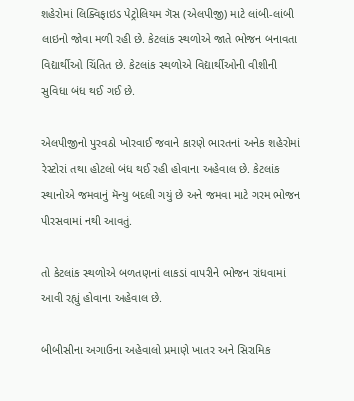શહેરોમાં લિક્વિફાઇડ પેટ્રોલિયમ ગૅસ (એલપીજી) માટે લાંબી-લાંબી લાઇનો જોવા મળી રહી છે. કેટલાંક સ્થળોએ જાતે ભોજન બનાવતા વિદ્યાર્થીઓ ચિંતિત છે. કેટલાંક સ્થળોએ વિદ્યાર્થીઓની વીશીની સુવિધા બંધ થઈ ગઈ છે.

એલપીજીનો પુરવઠો ખોરવાઈ જવાને કારણે ભારતનાં અનેક શહેરોમાં રેસ્ટોરાં તથા હોટલો બંધ થઈ રહી હોવાના અહેવાલ છે. કેટલાંક સ્થાનોએ જમવાનું મૅન્યુ બદલી ગયું છે અને જમવા માટે ગરમ ભોજન પીરસવામાં નથી આવતું.

તો કેટલાંક સ્થળોએ બળતણનાં લાકડાં વાપરીને ભોજન રાંધવામાં આવી રહ્યું હોવાના અહેવાલ છે.

બીબીસીના અગાઉના અહેવાલો પ્રમાણે ખાતર અને સિરામિક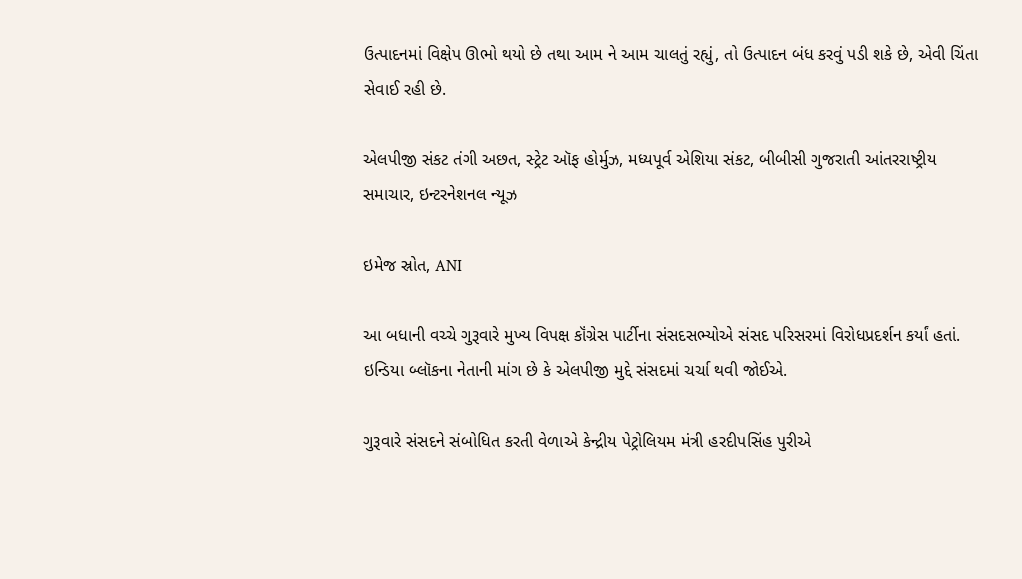ઉત્પાદનમાં વિક્ષેપ ઊભો થયો છે તથા આમ ને આમ ચાલતું રહ્યું, તો ઉત્પાદન બંધ કરવું પડી શકે છે, એવી ચિંતા સેવાઈ રહી છે.

એલપીજી સંકટ તંગી અછત, સ્ટ્રેટ ઑફ હોર્મુઝ, મધ્યપૂર્વ એશિયા સંકટ, બીબીસી ગુજરાતી આંતરરાષ્ટ્રીય સમાચાર, ઇન્ટરનેશનલ ન્યૂઝ

ઇમેજ સ્રોત, ANI

આ બધાની વચ્ચે ગુરૂવારે મુખ્ય વિપક્ષ કૉંગ્રેસ પાર્ટીના સંસદસભ્યોએ સંસદ પરિસરમાં વિરોધપ્રદર્શન કર્યાં હતાં. ઇન્ડિયા બ્લૉકના નેતાની માંગ છે કે એલપીજી મુદ્દે સંસદમાં ચર્ચા થવી જોઈએ.

ગુરૂવારે સંસદને સંબોધિત કરતી વેળાએ કેન્દ્રીય પેટ્રોલિયમ મંત્રી હરદીપસિંહ પુરીએ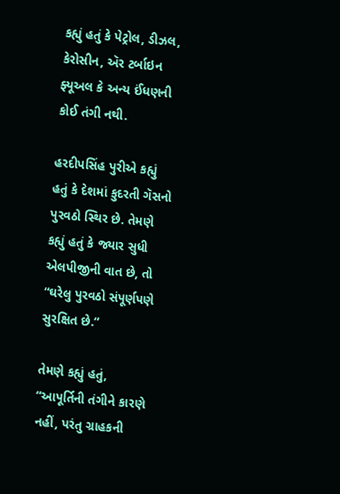કહ્યું હતું કે પેટ્રોલ, ડીઝલ, કેરોસીન, ઍર ટર્બાઇન ફ્યૂઅલ કે અન્ય ઈંધણની કોઈ તંગી નથી.

હરદીપસિંહ પુરીએ કહ્યું હતું કે દેશમાં કુદરતી ગૅસનો પુરવઠો સ્થિર છે. તેમણે કહ્યું હતું કે જ્યાર સુધી એલપીજીની વાત છે, તો “ઘરેલુ પુરવઠો સંપૂર્ણપણે સુરક્ષિત છે.”

તેમણે કહ્યું હતું, “આપૂર્તિની તંગીને કારણે નહીં, પરંતુ ગ્રાહકની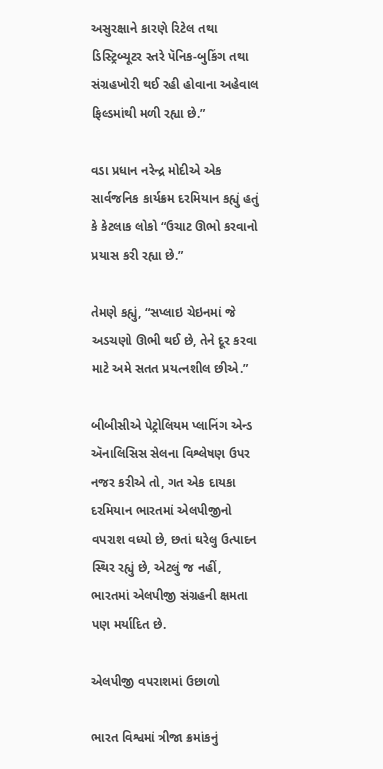અસુરક્ષાને કારણે રિટેલ તથા ડિસ્ટ્રિબ્યૂટર સ્તરે પૅનિક-બુકિંગ તથા સંગ્રહખોરી થઈ રહી હોવાના અહેવાલ ફિલ્ડમાંથી મળી રહ્યા છે.”

વડા પ્રધાન નરેન્દ્ર મોદીએ એક સાર્વજનિક કાર્યક્રમ દરમિયાન કહ્યું હતું કે કેટલાક લોકો “ઉચાટ ઊભો કરવાનો પ્રયાસ કરી રહ્યા છે.”

તેમણે કહ્યું, “સપ્લાઇ ચેઇનમાં જે અડચણો ઊભી થઈ છે, તેને દૂર કરવા માટે અમે સતત પ્રયત્નશીલ છીએ.”

બીબીસીએ પેટ્રોલિયમ પ્લાનિંગ એન્ડ ઍનાલિસિસ સેલના વિશ્લેષણ ઉપર નજર કરીએ તો, ગત એક દાયકા દરમિયાન ભારતમાં એલપીજીનો વપરાશ વધ્યો છે, છતાં ઘરેલુ ઉત્પાદન સ્થિર રહ્યું છે, એટલું જ નહીં, ભારતમાં એલપીજી સંગ્રહની ક્ષમતા પણ મર્યાદિત છે.

એલપીજી વપરાશમાં ઉછાળો

ભારત વિશ્વમાં ત્રીજા ક્રમાંકનું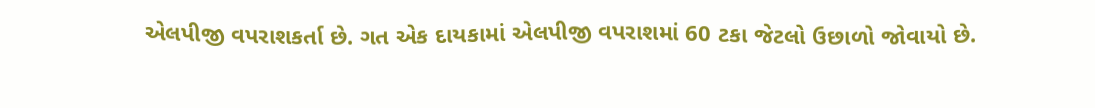એલપીજી વપરાશકર્તા છે. ગત એક દાયકામાં એલપીજી વપરાશમાં 60 ટકા જેટલો ઉછાળો જોવાયો છે.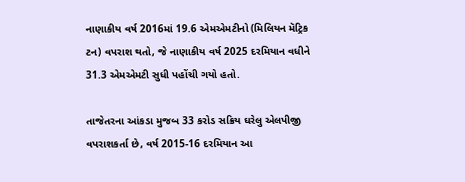નાણાકીય વર્ષ 2016માં 19.6 એમએમટીનો (મિલિયન મૅટ્રિક ટન) વપરાશ થતો, જે નાણાકીય વર્ષ 2025 દરમિયાન વધીને 31.3 એમએમટી સુધી પહોંચી ગયો હતો.

તાજેતરના આંકડા મુજબ 33 કરોડ સક્રિય ઘરેલુ એલપીજી વપરાશકર્તા છે, વર્ષ 2015-16 દરમિયાન આ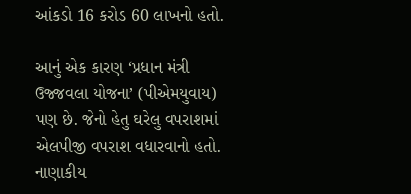આંકડો 16 કરોડ 60 લાખનો હતો.

આનું એક કારણ ‘પ્રધાન મંત્રી ઉજ્જવલા યોજના’ (પીએમયુવાય) પણ છે. જેનો હેતુ ઘરેલુ વપરાશમાં એલપીજી વપરાશ વધારવાનો હતો. નાણાકીય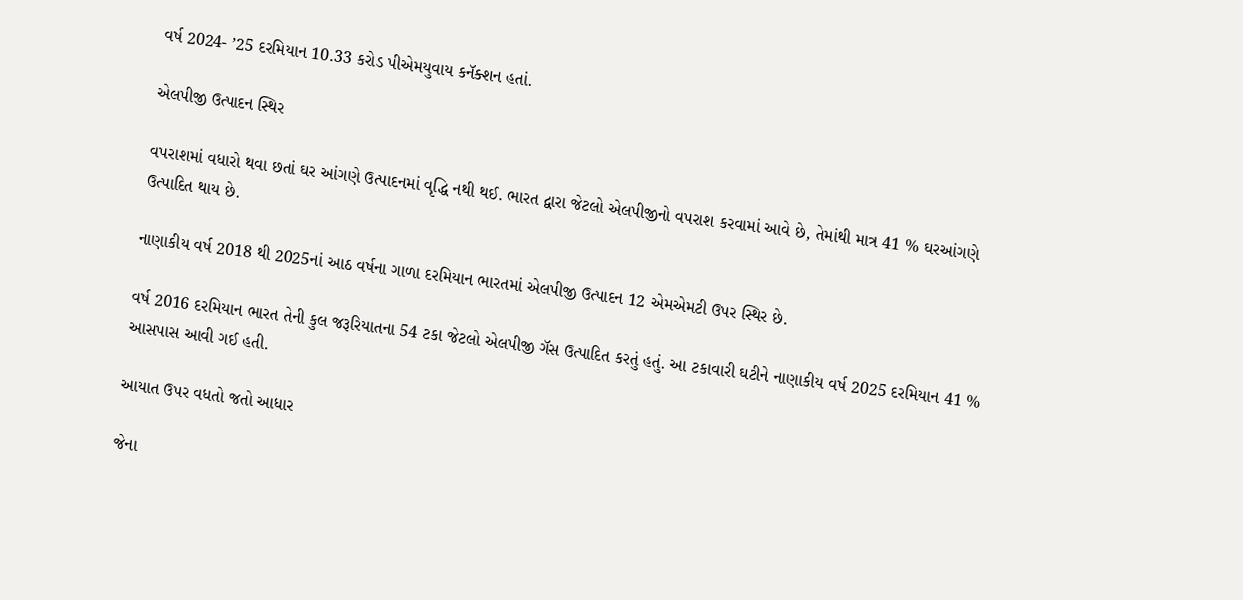વર્ષ 2024- ’25 દરમિયાન 10.33 કરોડ પીએમયુવાય કનૅક્શન હતાં.

એલપીજી ઉત્પાદન સ્થિર

વપરાશમાં વધારો થવા છતાં ઘર આંગણે ઉત્પાદનમાં વૃદ્ધિ નથી થઈ. ભારત દ્વારા જેટલો એલપીજીનો વપરાશ કરવામાં આવે છે, તેમાંથી માત્ર 41 % ઘરઆંગણે ઉત્પાદિત થાય છે.

નાણાકીય વર્ષ 2018 થી 2025નાં આઠ વર્ષના ગાળા દરમિયાન ભારતમાં એલપીજી ઉત્પાદન 12 એમએમટી ઉપર સ્થિર છે.

વર્ષ 2016 દરમિયાન ભારત તેની કુલ જરૂરિયાતના 54 ટકા જેટલો એલપીજી ગૅસ ઉત્પાદિત કરતું હતું. આ ટકાવારી ઘટીને નાણાકીય વર્ષ 2025 દરમિયાન 41 % આસપાસ આવી ગઈ હતી.

આયાત ઉપર વધતો જતો આધાર

જેના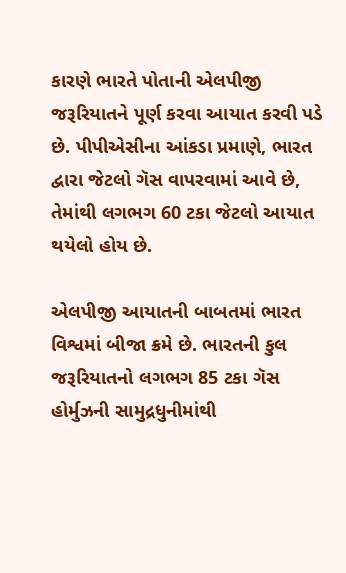કારણે ભારતે પોતાની એલપીજી જરૂરિયાતને પૂર્ણ કરવા આયાત કરવી પડે છે. પીપીએસીના આંકડા પ્રમાણે, ભારત દ્વારા જેટલો ગૅસ વાપરવામાં આવે છે, તેમાંથી લગભગ 60 ટકા જેટલો આયાત થયેલો હોય છે.

એલપીજી આયાતની બાબતમાં ભારત વિશ્વમાં બીજા ક્રમે છે. ભારતની કુલ જરૂરિયાતનો લગભગ 85 ટકા ગૅસ હોર્મુઝની સામુદ્રધુનીમાંથી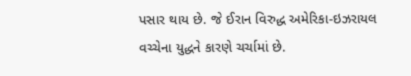પસાર થાય છે. જે ઈરાન વિરુદ્ધ અમેરિકા-ઇઝરાયલ વચ્ચેના યુદ્ધને કારણે ચર્ચામાં છે.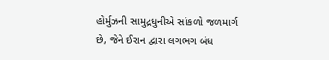હોર્મુઝની સામુદ્રધુનીએ સાંકળો જળમાર્ગ છે, જેને ઈરાન દ્વારા લગભગ બંધ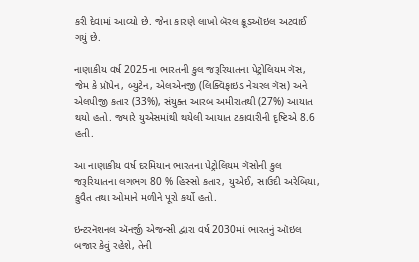કરી દેવામાં આવ્યો છે. જેના કારણે લાખો બૅરલ ક્રૂડઑઇલ અટવાઈ ગયું છે.

નાણાકીય વર્ષ 2025ના ભારતની કુલ જરૂરિયાતના પેટ્રોલિયમ ગૅસ, જેમ કે પ્રૉપેન, બ્યુટેન, એલએનજી (લિક્વિફાઇડ નેચરલ ગૅસ) અને એલપીજી કતાર (33%), સંયુક્ત આરબ અમીરાતથી (27%) આયાત થયો હતો. જ્યારે યુએસમાંથી થયેલી આયાત ટકાવારીની દૃષ્ટિએ 8.6 હતી.

આ નાણાકીય વર્ષ દરમિયાન ભારતના પેટ્રોલિયમ ગૅસોની કુલ જરૂરિયાતના લગભગ 80 % હિસ્સો કતાર, યુએઈ, સાઉદી અરેબિયા, કુવૈત તથા ઓમાને મળીને પૂરો કર્યો હતો.

ઇન્ટરનૅશનલ ઍનર્જી એજન્સી દ્વારા વર્ષ 2030માં ભારતનું ઑઇલ બજાર કેવું રહેશે, તેની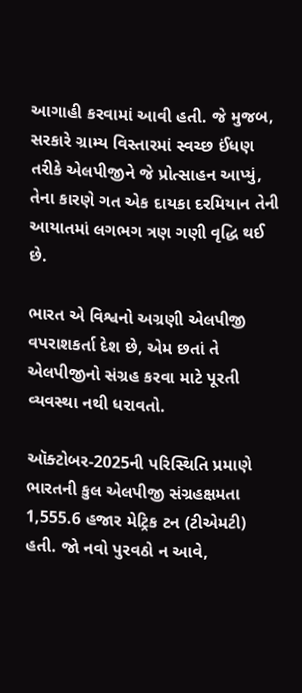આગાહી કરવામાં આવી હતી. જે મુજબ, સરકારે ગ્રામ્ય વિસ્તારમાં સ્વચ્છ ઈંધણ તરીકે એલપીજીને જે પ્રોત્સાહન આપ્યું, તેના કારણે ગત એક દાયકા દરમિયાન તેની આયાતમાં લગભગ ત્રણ ગણી વૃદ્ધિ થઈ છે.

ભારત એ વિશ્વનો અગ્રણી એલપીજી વપરાશકર્તા દેશ છે, એમ છતાં તે એલપીજીનો સંગ્રહ કરવા માટે પૂરતી વ્યવસ્થા નથી ધરાવતો.

ઑક્ટોબર-2025ની પરિસ્થિતિ પ્રમાણે ભારતની કુલ એલપીજી સંગ્રહક્ષમતા 1,555.6 હજાર મેટ્રિક ટન (ટીએમટી) હતી. જો નવો પુરવઠો ન આવે,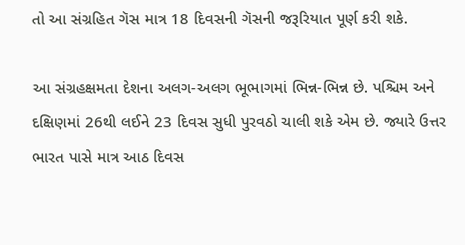તો આ સંગ્રહિત ગૅસ માત્ર 18 દિવસની ગૅસની જરૂરિયાત પૂર્ણ કરી શકે.

આ સંગ્રહક્ષમતા દેશના અલગ-અલગ ભૂભાગમાં ભિન્ન-ભિન્ન છે. પશ્ચિમ અને દક્ષિણમાં 26થી લઈને 23 દિવસ સુધી પુરવઠો ચાલી શકે એમ છે. જ્યારે ઉત્તર ભારત પાસે માત્ર આઠ દિવસ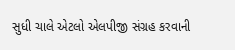સુધી ચાલે એટલો એલપીજી સંગ્રહ કરવાની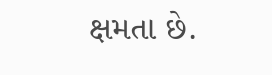ક્ષમતા છે.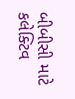બીબીસી માટે કલેક્ટિવ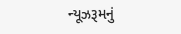ન્યૂઝરૂમનું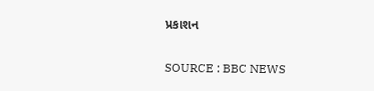પ્રકાશન

SOURCE : BBC NEWS